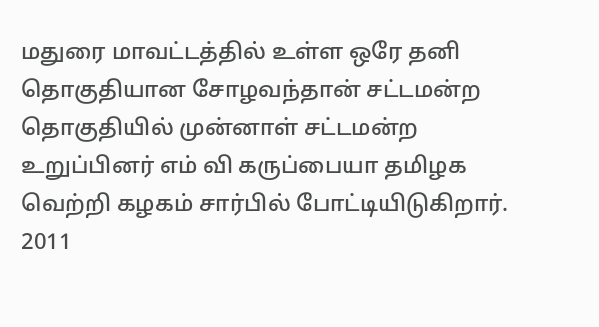மதுரை மாவட்டத்தில் உள்ள ஒரே தனி தொகுதியான சோழவந்தான் சட்டமன்ற தொகுதியில் முன்னாள் சட்டமன்ற உறுப்பினர் எம் வி கருப்பையா தமிழக வெற்றி கழகம் சார்பில் போட்டியிடுகிறார். 2011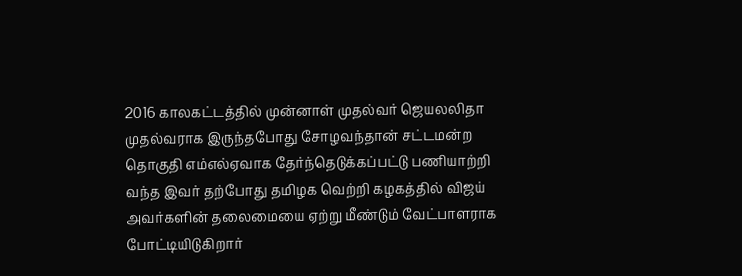2016 காலகட்டத்தில் முன்னாள் முதல்வர் ஜெயலலிதா முதல்வராக இருந்தபோது சோழவந்தான் சட்டமன்ற தொகுதி எம்எல்ஏவாக தேர்ந்தெடுக்கப்பட்டு பணியாற்றி வந்த இவர் தற்போது தமிழக வெற்றி கழகத்தில் விஜய் அவர்களின் தலைமையை ஏற்று மீண்டும் வேட்பாளராக போட்டியிடுகிறார்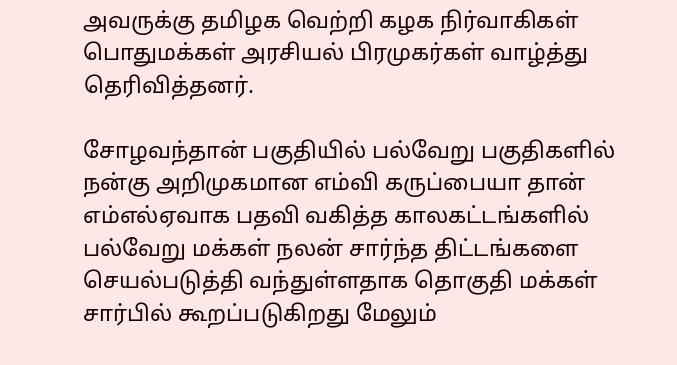அவருக்கு தமிழக வெற்றி கழக நிர்வாகிகள் பொதுமக்கள் அரசியல் பிரமுகர்கள் வாழ்த்து தெரிவித்தனர்.

சோழவந்தான் பகுதியில் பல்வேறு பகுதிகளில் நன்கு அறிமுகமான எம்வி கருப்பையா தான் எம்எல்ஏவாக பதவி வகித்த காலகட்டங்களில் பல்வேறு மக்கள் நலன் சார்ந்த திட்டங்களை செயல்படுத்தி வந்துள்ளதாக தொகுதி மக்கள் சார்பில் கூறப்படுகிறது மேலும்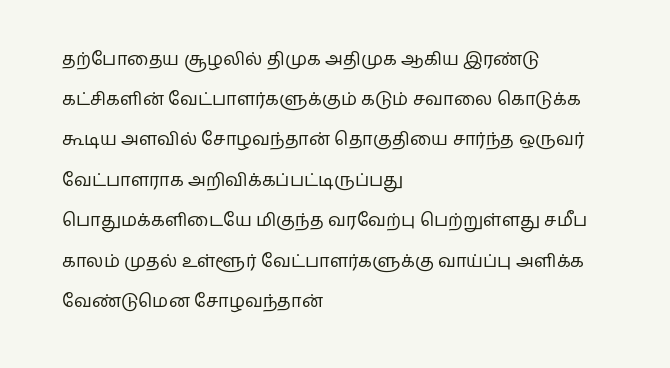தற்போதைய சூழலில் திமுக அதிமுக ஆகிய இரண்டு கட்சிகளின் வேட்பாளர்களுக்கும் கடும் சவாலை கொடுக்க கூடிய அளவில் சோழவந்தான் தொகுதியை சார்ந்த ஒருவர் வேட்பாளராக அறிவிக்கப்பட்டிருப்பது பொதுமக்களிடையே மிகுந்த வரவேற்பு பெற்றுள்ளது சமீப காலம் முதல் உள்ளூர் வேட்பாளர்களுக்கு வாய்ப்பு அளிக்க வேண்டுமென சோழவந்தான்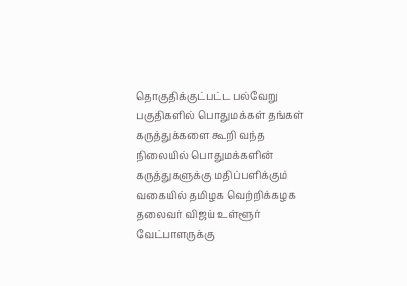தொகுதிக்குட்பட்ட பல்வேறு பகுதிகளில் பொதுமக்கள் தங்கள் கருத்துக்களை கூறி வந்த நிலையில் பொதுமக்களின் கருத்துகளுக்கு மதிப்பளிக்கும் வகையில் தமிழக வெற்றிக்கழக தலைவர் விஜய் உள்ளூர் வேட்பாளருக்கு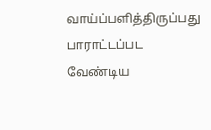வாய்ப்பளித்திருப்பது பாராட்டப்பட வேண்டிய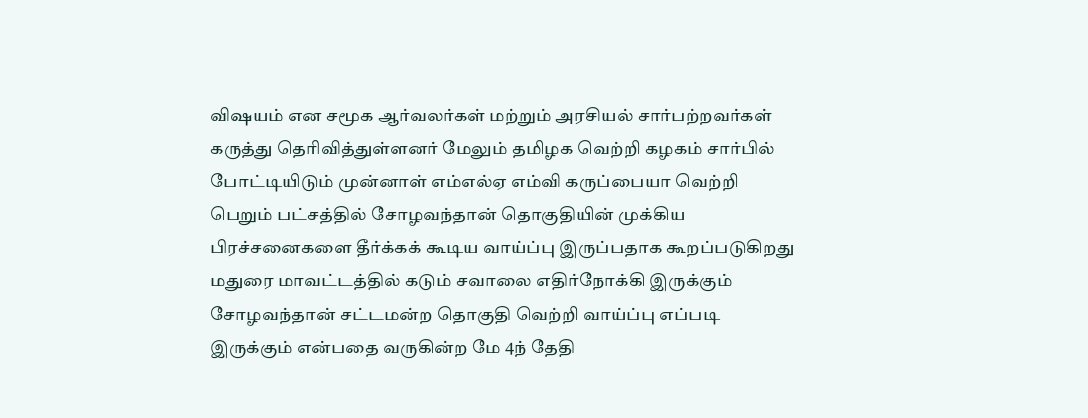விஷயம் என சமூக ஆர்வலர்கள் மற்றும் அரசியல் சார்பற்றவர்கள் கருத்து தெரிவித்துள்ளனர் மேலும் தமிழக வெற்றி கழகம் சார்பில் போட்டியிடும் முன்னாள் எம்எல்ஏ எம்வி கருப்பையா வெற்றி பெறும் பட்சத்தில் சோழவந்தான் தொகுதியின் முக்கிய பிரச்சனைகளை தீர்க்கக் கூடிய வாய்ப்பு இருப்பதாக கூறப்படுகிறது மதுரை மாவட்டத்தில் கடும் சவாலை எதிர்நோக்கி இருக்கும் சோழவந்தான் சட்டமன்ற தொகுதி வெற்றி வாய்ப்பு எப்படி இருக்கும் என்பதை வருகின்ற மே 4ந் தேதி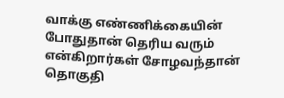வாக்கு எண்ணிக்கையின் போதுதான் தெரிய வரும் என்கிறார்கள் சோழவந்தான் தொகுதி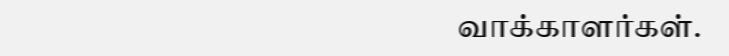வாக்காளர்கள்.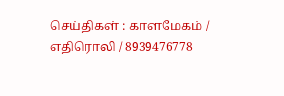செய்திகள் : காளமேகம் / எதிரொலி / 8939476778